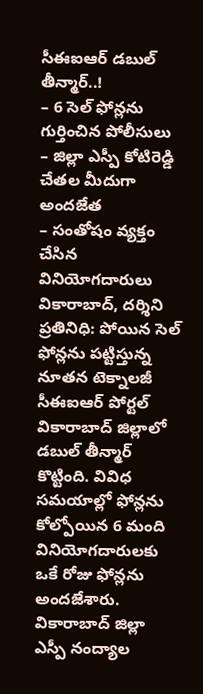సీఈఐఆర్ డబుల్ తీన్మార్..!
– 6 సెల్ ఫోన్లను గుర్తించిన పోలీసులు
– జిల్లా ఎస్పీ కోటిరెడ్డి చేతల మీదుగా అందజేత
– సంతోషం వ్యక్తం చేసిన వినియోగదారులు
వికారాబాద్, దర్శిని ప్రతినిధి: పోయిన సెల్ ఫోన్లను పట్టిస్తున్న నూతన టెక్నాలజీ సీఈఐఆర్ పోర్టల్ వికారాబాద్ జిల్లాలో డబుల్ తీన్మార్ కొట్టింది. వివిధ సమయాల్లో ఫోన్లను కోల్పోయిన 6 మంది వినియోగదారులకు ఒకే రోజు ఫోన్లను అందజేశారు. వికారాబాద్ జిల్లా ఎస్పీ నంద్యాల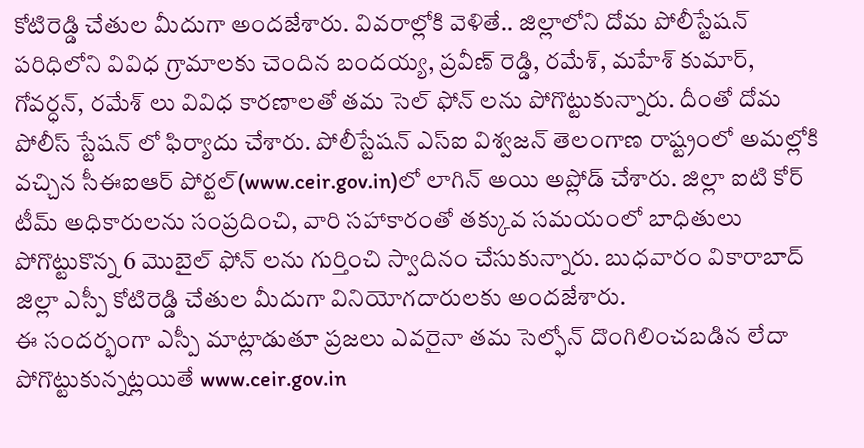కోటిరెడ్డి చేతుల మీదుగా అందజేశారు. వివరాల్లోకి వెళితే.. జిల్లాలోని దోమ పోలీస్టేషన్ పరిధిలోని వివిధ గ్రామాలకు చెందిన బందయ్య, ప్రవీణ్ రెడ్డి, రమేశ్, మహేశ్ కుమార్, గోవర్ధన్, రమేశ్ లు వివిధ కారణాలతో తమ సెల్ ఫోన్ లను పోగొట్టుకున్నారు. దీంతో దోమ పోలీస్ స్టేషన్ లో ఫిర్యాదు చేశారు. పోలీస్టేషన్ ఎస్ఐ విశ్వజన్ తెలంగాణ రాష్ట్రంలో అమల్లోకి వచ్చిన సీఈఐఆర్ పోర్టల్(www.ceir.gov.in)లో లాగిన్ అయి అప్లోడ్ చేశారు. జిల్లా ఐటి కోర్ టీమ్ అధికారులను సంప్రదించి, వారి సహాకారంతో తక్కువ సమయంలో బాధితులు పోగొట్టుకొన్న 6 మొబైల్ ఫోన్ లను గుర్తించి స్వాదినం చేసుకున్నారు. బుధవారం వికారాబాద్ జిల్లా ఎస్పీ కోటిరెడ్డి చేతుల మీదుగా వినియోగదారులకు అందజేశారు.
ఈ సందర్భంగా ఎస్పీ మాట్లాడుతూ ప్రజలు ఎవరైనా తమ సెల్ఫోన్ దొంగిలించబడిన లేదా పోగొట్టుకున్నట్లయితే www.ceir.gov.in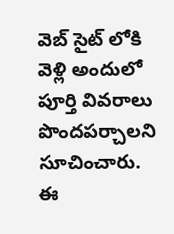వెబ్ సైట్ లోకి వెళ్లి అందులో పూర్తి వివరాలు పొందపర్చాలని సూచించారు. ఈ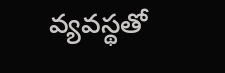వ్యవస్థతో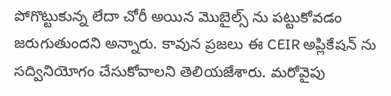పోగొట్టుకున్న లేదా చోరీ అయిన మొబైల్స్ ను పట్టుకోవడం జరుగుతుందని అన్నారు. కావున ప్రజలు ఈ CEIR అప్లికేషన్ ను సద్వినియోగం చేసుకోవాలని తెలియజేశారు. మరోవైపు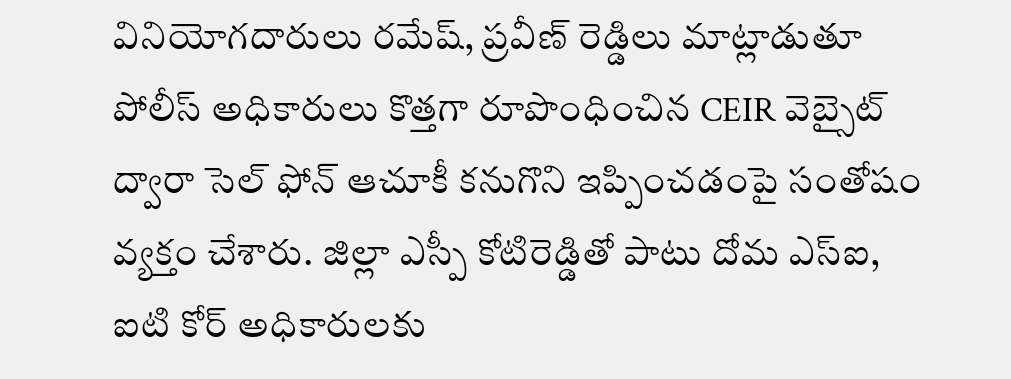వినియోగదారులు రమేష్, ప్రవీణ్ రెడ్డిలు మాట్లాడుతూ పోలీస్ అధికారులు కొత్తగా రూపొంధించిన CEIR వెబ్సైట్ ద్వారా సెల్ ఫోన్ ఆచూకీ కనుగొని ఇప్పించడంపై సంతోషం వ్యక్తం చేశారు. జిల్లా ఎస్పీ కోటిరెడ్డితో పాటు దోమ ఎస్ఐ, ఐటి కోర్ అధికారులకు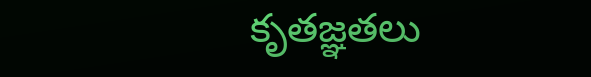కృతజ్ఞతలు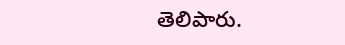తెలిపారు.